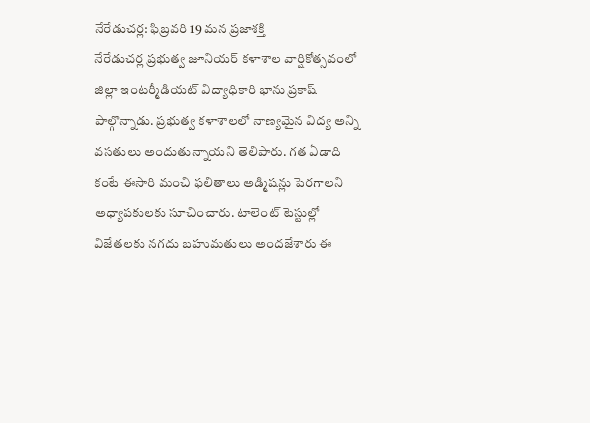నేరేడుచర్ల: ఫిబ్రవరి 19 మన ప్రజాశక్తి
నేరేడుచర్ల ప్రభుత్వ జూనియర్ కళాశాల వార్షికోత్సవంలో జిల్లా ఇంటర్మీడియట్ విద్యాధికారి భాను ప్రకాష్ పాల్గొన్నాడు. ప్రభుత్వ కళాశాలలో నాణ్యమైన విద్య అన్ని వసతులు అందుతున్నాయని తెలిపారు. గత ఏడాది కంటే ఈసారి మంచి ఫలితాలు అడ్మిషన్లు పెరగాలని అధ్యాపకులకు సూచించారు. టాలెంట్ టెస్టుల్లో విజేతలకు నగదు బహుమతులు అందజేశారు ఈ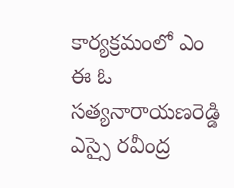కార్యక్రమంలో ఎం ఈ ఓ సత్యనారాయణరెడ్డి ఎస్సై రవీంద్ర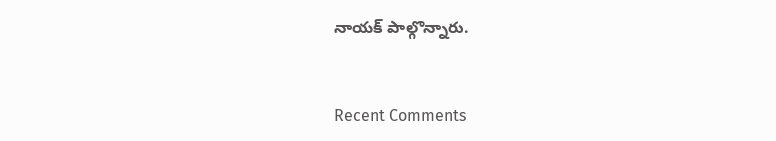నాయక్ పాల్గొన్నారు.


Recent Comments